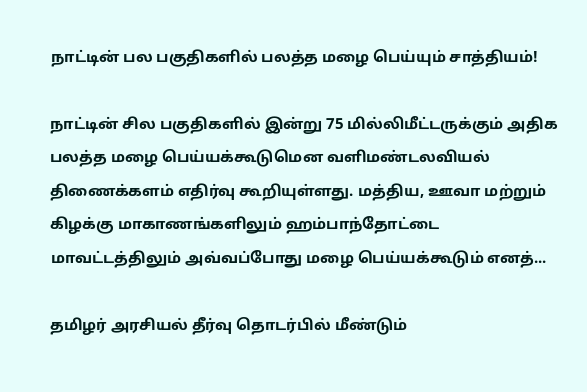நாட்டின் பல பகுதிகளில் பலத்த மழை பெய்யும் சாத்தியம்!

நாட்டின் சில பகுதிகளில் இன்று 75 மில்லிமீட்டருக்கும் அதிக பலத்த மழை பெய்யக்கூடுமென வளிமண்டலவியல் திணைக்களம் எதிர்வு கூறியுள்ளது. மத்திய, ஊவா மற்றும் கிழக்கு மாகாணங்களிலும் ஹம்பாந்தோட்டை மாவட்டத்திலும் அவ்வப்போது மழை பெய்யக்கூடும் எனத்...

தமிழர் அரசியல் தீர்வு தொடர்பில் மீண்டும்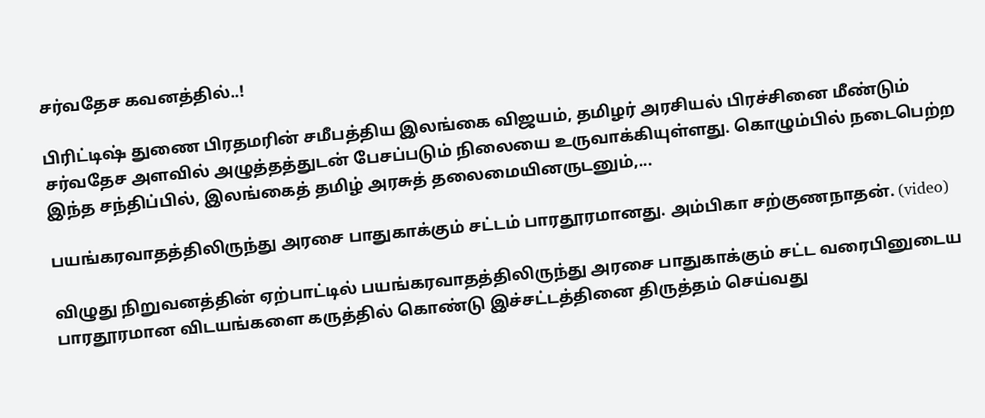சர்வதேச கவனத்தில்..!

பிரிட்டிஷ் துணை பிரதமரின் சமீபத்திய இலங்கை விஜயம், தமிழர் அரசியல் பிரச்சினை மீண்டும் சர்வதேச அளவில் அழுத்தத்துடன் பேசப்படும் நிலையை உருவாக்கியுள்ளது. கொழும்பில் நடைபெற்ற இந்த சந்திப்பில், இலங்கைத் தமிழ் அரசுத் தலைமையினருடனும்,...

பயங்கரவாதத்திலிருந்து அரசை பாதுகாக்கும் சட்டம் பாரதூரமானது. அம்பிகா சற்குணநாதன். (video)

விழுது நிறுவனத்தின் ஏற்பாட்டில் பயங்கரவாதத்திலிருந்து அரசை பாதுகாக்கும் சட்ட வரைபினுடைய பாரதூரமான விடயங்களை கருத்தில் கொண்டு இச்சட்டத்தினை திருத்தம் செய்வது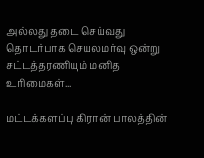அல்லது தடை செய்வது தொடர்பாக செயலமர்வு ஒன்று சட்டத்தரணியும் மனித உரிமைகள்...

மட்டக்களப்பு கிரான் பாலத்தின்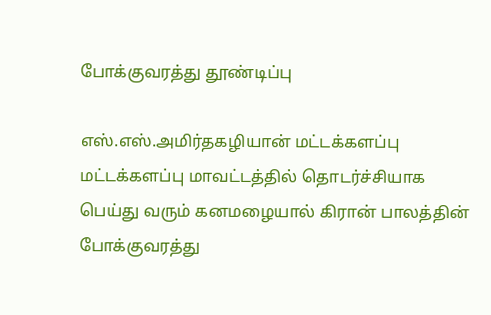போக்குவரத்து தூண்டிப்பு

எஸ்.எஸ்.அமிர்தகழியான் மட்டக்களப்பு மட்டக்களப்பு மாவட்டத்தில் தொடர்ச்சியாக பெய்து வரும் கனமழையால் கிரான் பாலத்தின் போக்குவரத்து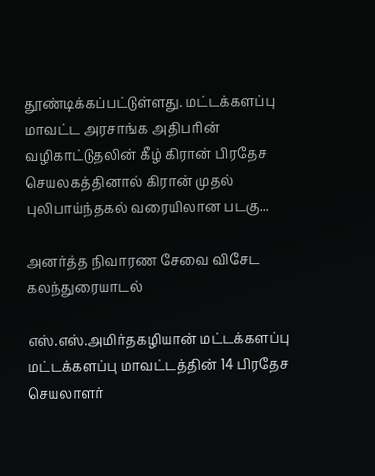தூண்டிக்கப்பட்டுள்ளது. மட்டக்களப்பு மாவட்ட அரசாங்க அதிபரின் வழிகாட்டுதலின் கீழ் கிரான் பிரதேச செயலகத்தினால் கிரான் முதல் புலிபாய்ந்தகல் வரையிலான படகு...

அனர்த்த நிவாரண சேவை விசேட கலந்துரையாடல்

எஸ்.எஸ்.அமிர்தகழியான் மட்டக்களப்பு மட்டக்களப்பு மாவட்டத்தின் 14 பிரதேச செயலாளர்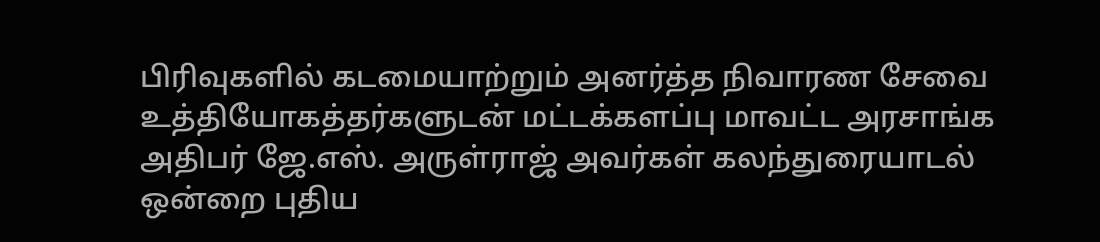பிரிவுகளில் கடமையாற்றும் அனர்த்த நிவாரண சேவை உத்தியோகத்தர்களுடன் மட்டக்களப்பு மாவட்ட அரசாங்க அதிபர் ஜே.எஸ். அருள்ராஜ் அவர்கள் கலந்துரையாடல் ஒன்றை புதிய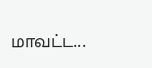மாவட்ட...